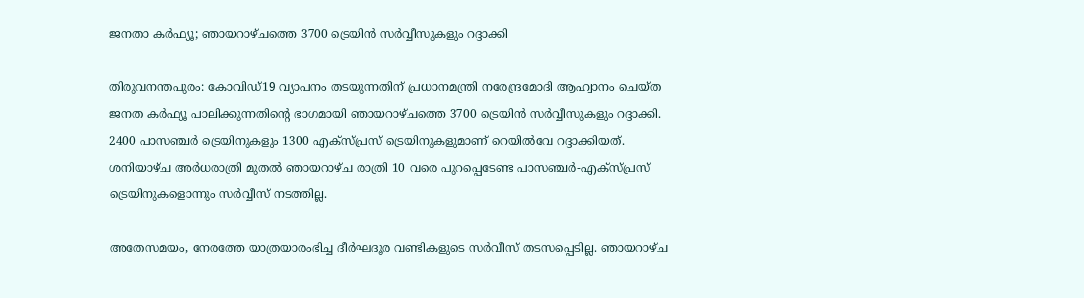ജനതാ കര്‍ഫ്യൂ; ഞായറാഴ്ചത്തെ 3700 ട്രെയിന്‍ സര്‍വ്വീസുകളും റദ്ദാക്കി

തിരുവനന്തപുരം: കോവിഡ്19 വ്യാപനം തടയുന്നതിന് പ്രധാനമന്ത്രി നരേന്ദ്രമോദി ആഹ്വാനം ചെയ്ത ജനത കര്‍ഫ്യൂ പാലിക്കുന്നതിന്റെ ഭാഗമായി ഞായറാഴ്ചത്തെ 3700 ട്രെയിന്‍ സര്‍വ്വീസുകളും റദ്ദാക്കി. 2400 പാസഞ്ചര്‍ ട്രെയിനുകളും 1300 എക്സ്പ്രസ് ട്രെയിനുകളുമാണ് റെയില്‍വേ റദ്ദാക്കിയത്. ശനിയാഴ്ച അര്‍ധരാത്രി മുതല്‍ ഞായറാഴ്ച രാത്രി 10 വരെ പുറപ്പെടേണ്ട പാസഞ്ചര്‍-എക്സ്പ്രസ് ട്രെയിനുകളൊന്നും സര്‍വ്വീസ് നടത്തില്ല.

അതേസമയം, നേരത്തേ യാത്രയാരംഭിച്ച ദീര്‍ഘദൂര വണ്ടികളുടെ സര്‍വീസ് തടസപ്പെടില്ല. ഞായറാഴ്ച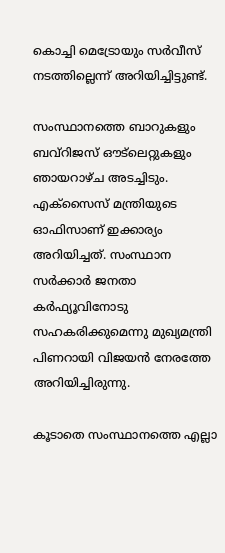കൊച്ചി മെട്രോയും സര്‍വീസ് നടത്തില്ലെന്ന് അറിയിച്ചിട്ടുണ്ട്.

സംസ്ഥാനത്തെ ബാറുകളും ബവ്‌റിജസ് ഔട്‌ലെറ്റുകളും ഞായറാഴ്ച അടച്ചിടും. എക്‌സൈസ് മന്ത്രിയുടെ ഓഫിസാണ് ഇക്കാര്യം അറിയിച്ചത്. സംസ്ഥാന സര്‍ക്കാര്‍ ജനതാ കര്‍ഫ്യൂവിനോടു സഹകരിക്കുമെന്നു മുഖ്യമന്ത്രി പിണറായി വിജയന്‍ നേരത്തേ അറിയിച്ചിരുന്നു.

കൂടാതെ സംസ്ഥാനത്തെ എല്ലാ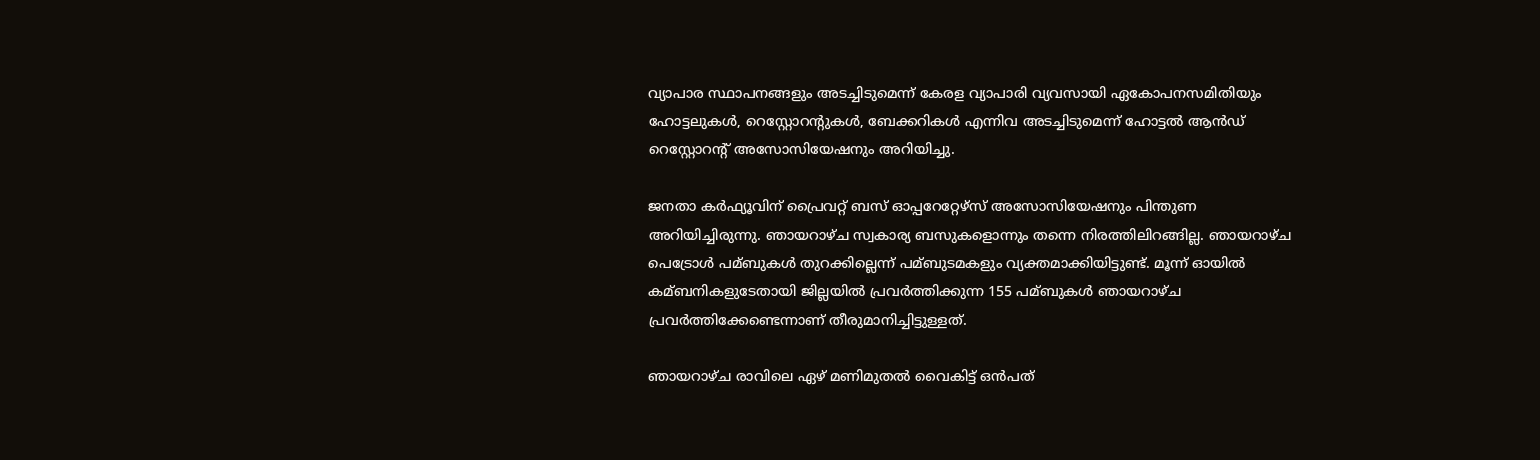വ്യാപാര സ്ഥാപനങ്ങളും അടച്ചിടുമെന്ന് കേരള വ്യാപാരി വ്യവസായി ഏകോപനസമിതിയും ഹോട്ടലുകള്‍, റെസ്റ്റോറന്റുകള്‍, ബേക്കറികള്‍ എന്നിവ അടച്ചിടുമെന്ന് ഹോട്ടല്‍ ആന്‍ഡ് റെസ്റ്റോറന്റ് അസോസിയേഷനും അറിയിച്ചു.

ജനതാ കര്‍ഫ്യൂവിന് പ്രൈവറ്റ് ബസ് ഓപ്പറേറ്റേഴ്‌സ് അസോസിയേഷനും പിന്തുണ അറിയിച്ചിരുന്നു. ഞായറാഴ്ച സ്വകാര്യ ബസുകളൊന്നും തന്നെ നിരത്തിലിറങ്ങില്ല. ഞായറാഴ്ച പെട്രോള്‍ പമ്ബുകള്‍ തുറക്കില്ലെന്ന് പമ്ബുടമകളും വ്യക്തമാക്കിയിട്ടുണ്ട്. മൂന്ന് ഓയില്‍ കമ്ബനികളുടേതായി ജില്ലയില്‍ പ്രവര്‍ത്തിക്കുന്ന 155 പമ്ബുകള്‍ ഞായറാഴ്ച പ്രവര്‍ത്തിക്കേണ്ടെന്നാണ് തീരുമാനിച്ചിട്ടുള്ളത്.

ഞായറാഴ്ച രാവിലെ ഏഴ് മണിമുതല്‍ വൈകിട്ട് ഒന്‍പത്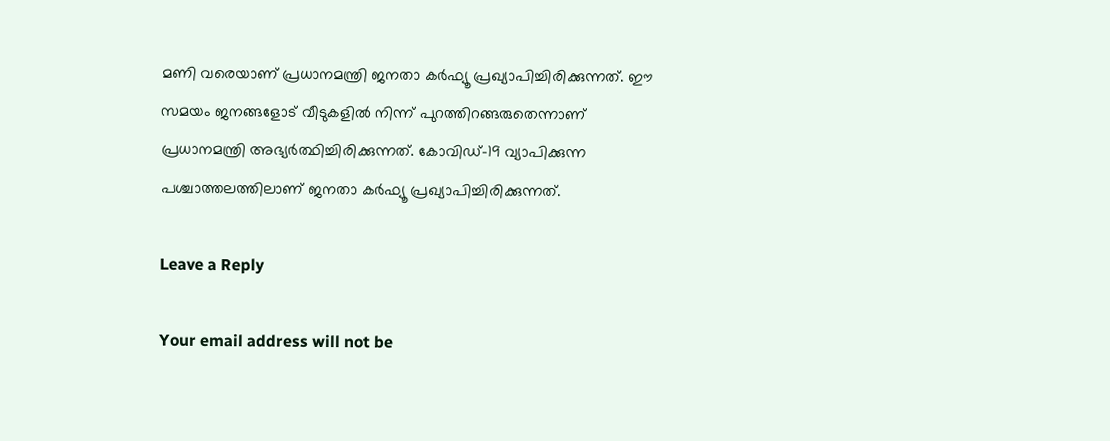മണി വരെയാണ് പ്രധാനമന്ത്രി ജനതാ കര്‍ഫ്യൂ പ്രഖ്യാപിച്ചിരിക്കുന്നത്. ഈ സമയം ജനങ്ങളോട് വീടുകളില്‍ നിന്ന് പുറത്തിറങ്ങരുതെന്നാണ് പ്രധാനമന്ത്രി അഭ്യര്‍ത്ഥിച്ചിരിക്കുന്നത്. കോവിഡ്-19 വ്യാപിക്കുന്ന പശ്ചാത്തലത്തിലാണ് ജനതാ കര്‍ഫ്യൂ പ്രഖ്യാപിച്ചിരിക്കുന്നത്.

Leave a Reply

Your email address will not be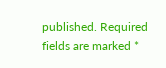published. Required fields are marked *